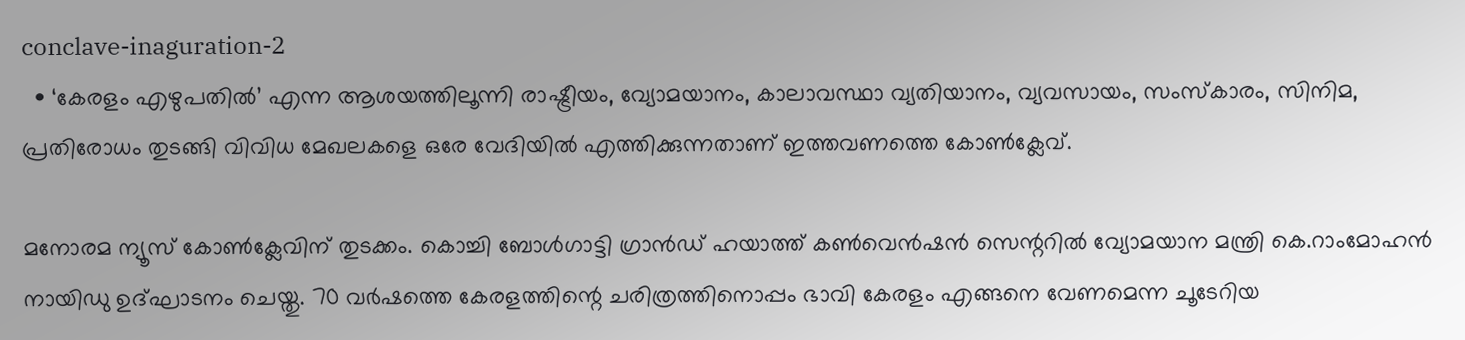conclave-inaguration-2
  • ‘കേരളം എഴുപതിൽ’ എന്ന ആശയത്തിലൂന്നി രാഷ്ട്രീയം, വ്യോമയാനം, കാലാവസ്ഥാ വ്യതിയാനം, വ്യവസായം, സംസ്കാരം, സിനിമ, പ്രതിരോധം തുടങ്ങി വിവിധ മേഖലകളെ ഒരേ വേദിയിൽ എത്തിക്കുന്നതാണ് ഇത്തവണത്തെ കോൺക്ലേവ്.

മനോരമ ന്യൂസ് കോണ്‍ക്ലേവിന് തുടക്കം. കൊച്ചി ബോൾഗാട്ടി ഗ്രാൻഡ് ഹയാത്ത് കണ്‍വെന്‍ഷന്‍ സെന്ററില്‍ വ്യോമയാന മന്ത്രി കെ.റാംമോഹൻ നായിഡു ഉദ്ഘാടനം ചെയ്തു. 70 വർഷത്തെ കേരളത്തിന്റെ ചരിത്രത്തിനൊപ്പം ഭാവി കേരളം എങ്ങനെ വേണമെന്ന ചൂടേറിയ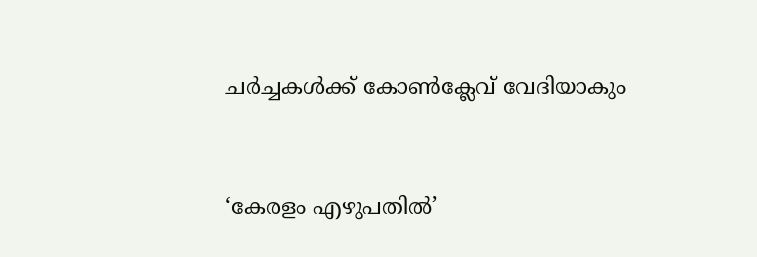ചർച്ചകൾക്ക്‌ കോൺക്ലേവ് വേദിയാകും



‘കേരളം എഴുപതിൽ’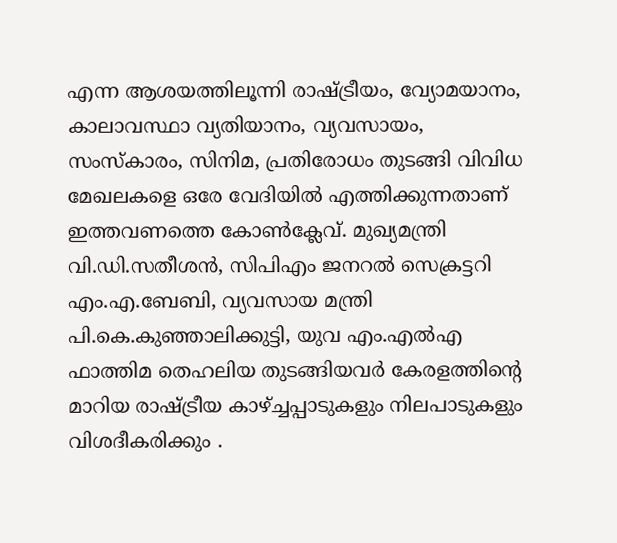എന്ന ആശയത്തിലൂന്നി രാഷ്ട്രീയം, വ്യോമയാനം, കാലാവസ്ഥാ വ്യതിയാനം, വ്യവസായം, സംസ്കാരം, സിനിമ, പ്രതിരോധം തുടങ്ങി വിവിധ മേഖലകളെ ഒരേ വേദിയിൽ എത്തിക്കുന്നതാണ് ഇത്തവണത്തെ കോൺക്ലേവ്. മുഖ്യമന്ത്രി വി.ഡി.സതീശൻ, സിപിഎം ജനറൽ സെക്രട്ടറി എം.എ.ബേബി, വ്യവസായ മന്ത്രി പി.കെ.കുഞ്ഞാലിക്കുട്ടി, യുവ എം.എൽഎ ഫാത്തിമ തെഹലിയ തുടങ്ങിയവർ കേരളത്തിന്റെ മാറിയ രാഷ്ട്രീയ കാഴ്ച്ചപ്പാടുകളും നിലപാടുകളും വിശദീകരിക്കും .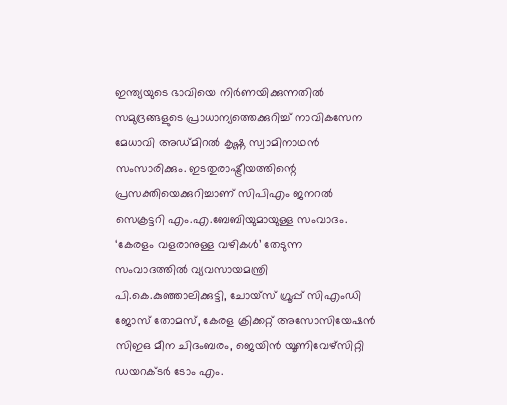ഇന്ത്യയുടെ ഭാവിയെ നിർണയിക്കുന്നതിൽ സമുദ്രങ്ങളുടെ പ്രാധാന്യത്തെക്കുറിച്ച് നാവികസേന മേധാവി അഡ്മിറൽ കൃഷ്ണ സ്വാമിനാഥൻ സംസാരിക്കും. ഇടതുരാഷ്ട്രീയത്തിന്റെ പ്രസക്തിയെക്കുറിച്ചാണ് സിപിഎം ജനറൽ സെക്രട്ടറി എം.എ.ബേബിയുമായുള്ള സംവാദം. ‘കേരളം വളരാനുള്ള വഴികൾ’ തേടുന്ന സംവാദത്തിൽ വ്യവസായമന്ത്രി പി.കെ.കുഞ്ഞാലിക്കുട്ടി, ചോയ്സ് ഗ്രൂപ്പ് സിഎംഡി ജോസ് തോമസ്, കേരള ക്രിക്കറ്റ് അസോസിയേഷൻ സിഇഒ മീന ചിദംബരം, ജെയിൻ യൂണിവേഴ്സിറ്റി ഡയറക്‌ടർ ടോം എം.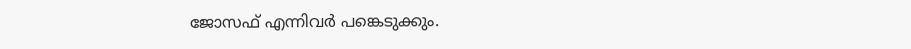ജോസഫ് എന്നിവർ പങ്കെടുക്കും.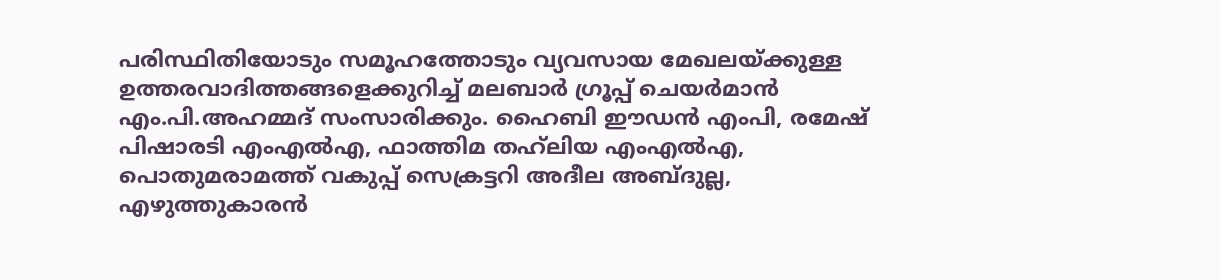പരിസ്ഥിതിയോടും സമൂഹത്തോടും വ്യവസായ മേഖലയ്ക്കുള്ള ഉത്തരവാദിത്തങ്ങളെക്കുറിച്ച് മലബാർ ഗ്രൂപ്പ് ചെയർമാൻ എം.പി.അഹമ്മദ് സംസാരിക്കും. ഹൈബി ഈഡൻ എംപി, രമേഷ് പിഷാരടി എംഎൽഎ, ഫാത്തിമ തഹ്‌ലിയ എംഎൽഎ, പൊതുമരാമത്ത് വകുപ്പ് സെക്രട്ടറി അദീല അബ്ദുല്ല, എഴുത്തുകാരൻ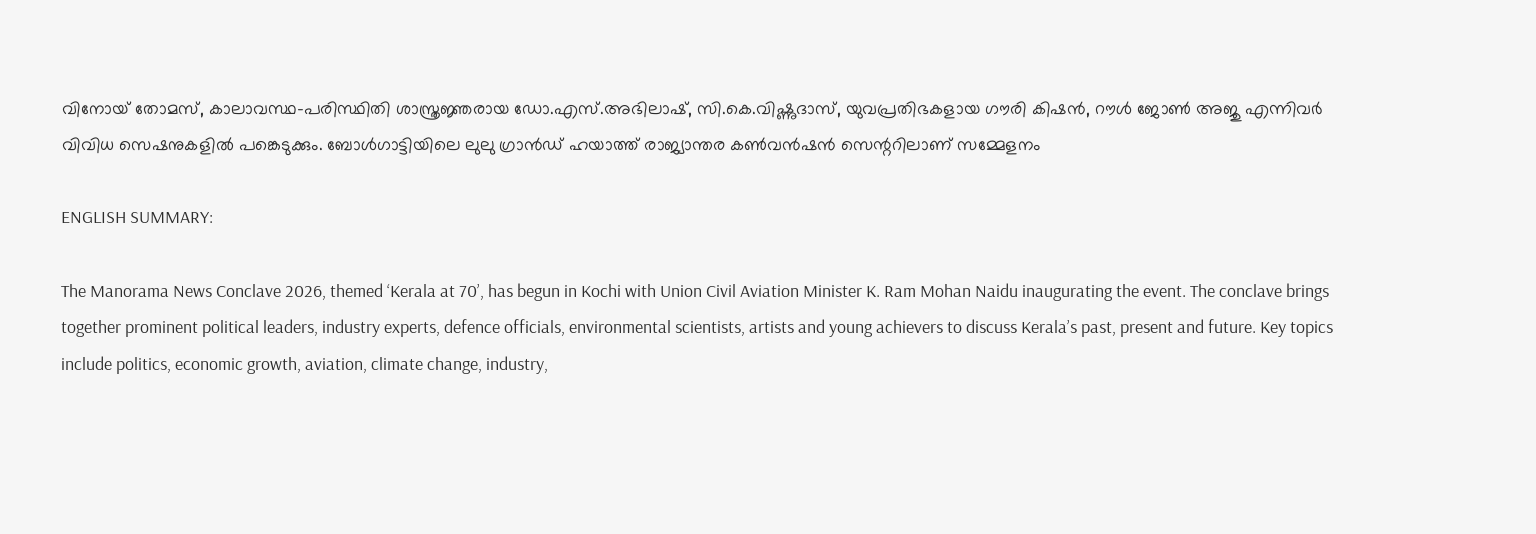വിനോയ് തോമസ്, കാലാവസ്ഥ–പരിസ്ഥിതി ശാസ്ത്ര‍‍ജ്ഞരായ ഡോ.എസ്.അഭിലാഷ്, സി.കെ.വിഷ്ണുദാസ്, യുവപ്രതിഭകളായ ഗൗരി കിഷൻ, റൗൾ ജോൺ അജു എന്നിവർ വിവിധ സെഷനുകളിൽ പങ്കെടുക്കും. ബോൾഗാട്ടിയിലെ ലുലു ഗ്രാൻഡ് ഹയാത്ത് രാജ്യാന്തര കൺവൻഷൻ സെന്ററിലാണ് സമ്മേളനം

ENGLISH SUMMARY:

The Manorama News Conclave 2026, themed ‘Kerala at 70’, has begun in Kochi with Union Civil Aviation Minister K. Ram Mohan Naidu inaugurating the event. The conclave brings together prominent political leaders, industry experts, defence officials, environmental scientists, artists and young achievers to discuss Kerala’s past, present and future. Key topics include politics, economic growth, aviation, climate change, industry,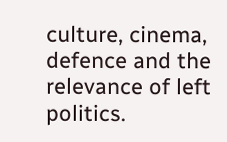culture, cinema, defence and the relevance of left politics.